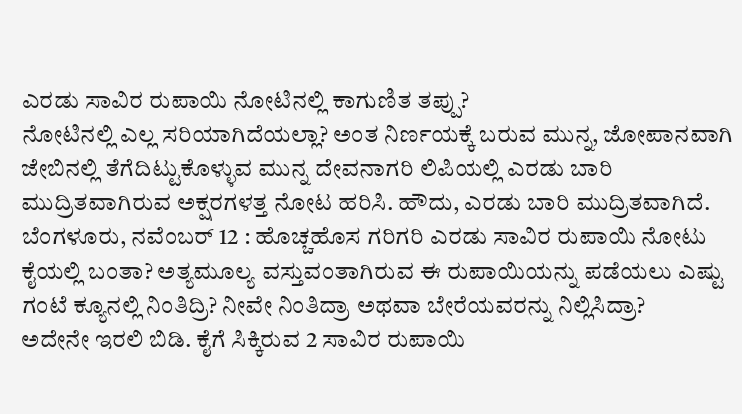ಎರಡು ಸಾವಿರ ರುಪಾಯಿ ನೋಟಿನಲ್ಲಿ ಕಾಗುಣಿತ ತಪ್ಪು?
ನೋಟಿನಲ್ಲಿ ಎಲ್ಲ ಸರಿಯಾಗಿದೆಯಲ್ಲಾ? ಅಂತ ನಿರ್ಣಯಕ್ಕೆ ಬರುವ ಮುನ್ನ, ಜೋಪಾನವಾಗಿ ಜೇಬಿನಲ್ಲಿ ತೆಗೆದಿಟ್ಟುಕೊಳ್ಳುವ ಮುನ್ನ ದೇವನಾಗರಿ ಲಿಪಿಯಲ್ಲಿ ಎರಡು ಬಾರಿ ಮುದ್ರಿತವಾಗಿರುವ ಅಕ್ಷರಗಳತ್ತ ನೋಟ ಹರಿಸಿ. ಹೌದು, ಎರಡು ಬಾರಿ ಮುದ್ರಿತವಾಗಿದೆ.
ಬೆಂಗಳೂರು, ನವೆಂಬರ್ 12 : ಹೊಚ್ಚಹೊಸ ಗರಿಗರಿ ಎರಡು ಸಾವಿರ ರುಪಾಯಿ ನೋಟು ಕೈಯಲ್ಲಿ ಬಂತಾ? ಅತ್ಯಮೂಲ್ಯ ವಸ್ತುವಂತಾಗಿರುವ ಈ ರುಪಾಯಿಯನ್ನು ಪಡೆಯಲು ಎಷ್ಟು ಗಂಟೆ ಕ್ಯೂನಲ್ಲಿ ನಿಂತಿದ್ರಿ? ನೀವೇ ನಿಂತಿದ್ರಾ ಅಥವಾ ಬೇರೆಯವರನ್ನು ನಿಲ್ಲಿಸಿದ್ರಾ?
ಅದೇನೇ ಇರಲಿ ಬಿಡಿ. ಕೈಗೆ ಸಿಕ್ಕಿರುವ 2 ಸಾವಿರ ರುಪಾಯಿ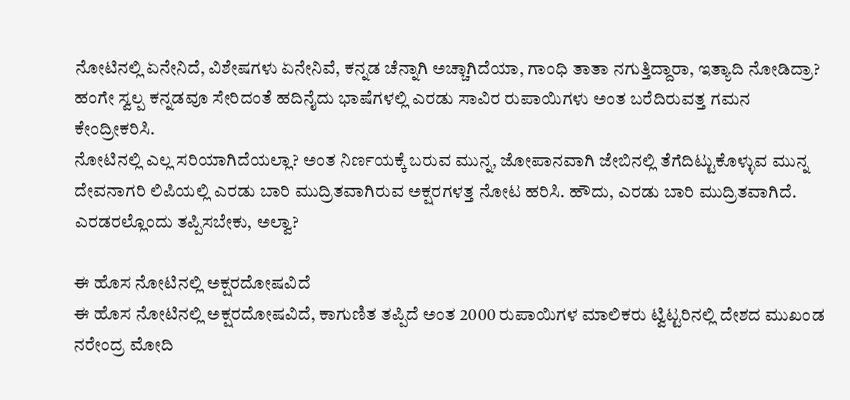ನೋಟಿನಲ್ಲಿ ಏನೇನಿದೆ, ವಿಶೇಷಗಳು ಏನೇನಿವೆ, ಕನ್ನಡ ಚೆನ್ನಾಗಿ ಅಚ್ಚಾಗಿದೆಯಾ, ಗಾಂಧಿ ತಾತಾ ನಗುತ್ತಿದ್ದಾರಾ, ಇತ್ಯಾದಿ ನೋಡಿದ್ರಾ? ಹಂಗೇ ಸ್ವಲ್ಪ ಕನ್ನಡವೂ ಸೇರಿದಂತೆ ಹದಿನೈದು ಭಾಷೆಗಳಲ್ಲಿ ಎರಡು ಸಾವಿರ ರುಪಾಯಿಗಳು ಅಂತ ಬರೆದಿರುವತ್ತ ಗಮನ ಕೇಂದ್ರೀಕರಿಸಿ.
ನೋಟಿನಲ್ಲಿ ಎಲ್ಲ ಸರಿಯಾಗಿದೆಯಲ್ಲಾ? ಅಂತ ನಿರ್ಣಯಕ್ಕೆ ಬರುವ ಮುನ್ನ, ಜೋಪಾನವಾಗಿ ಜೇಬಿನಲ್ಲಿ ತೆಗೆದಿಟ್ಟುಕೊಳ್ಳುವ ಮುನ್ನ ದೇವನಾಗರಿ ಲಿಪಿಯಲ್ಲಿ ಎರಡು ಬಾರಿ ಮುದ್ರಿತವಾಗಿರುವ ಅಕ್ಷರಗಳತ್ತ ನೋಟ ಹರಿಸಿ. ಹೌದು, ಎರಡು ಬಾರಿ ಮುದ್ರಿತವಾಗಿದೆ. ಎರಡರಲ್ಲೊಂದು ತಪ್ಪಿಸಬೇಕು, ಅಲ್ವಾ?

ಈ ಹೊಸ ನೋಟಿನಲ್ಲಿ ಅಕ್ಷರದೋಷವಿದೆ
ಈ ಹೊಸ ನೋಟಿನಲ್ಲಿ ಅಕ್ಷರದೋಷವಿದೆ, ಕಾಗುಣಿತ ತಪ್ಪಿದೆ ಅಂತ 2000 ರುಪಾಯಿಗಳ ಮಾಲಿಕರು ಟ್ವಿಟ್ಟರಿನಲ್ಲಿ ದೇಶದ ಮುಖಂಡ ನರೇಂದ್ರ ಮೋದಿ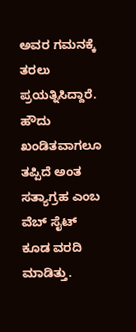ಅವರ ಗಮನಕ್ಕೆ ತರಲು ಪ್ರಯತ್ನಿಸಿದ್ದಾರೆ. ಹೌದು ಖಂಡಿತವಾಗಲೂ ತಪ್ಪಿದೆ ಅಂತ ಸತ್ಯಾಗ್ರಹ ಎಂಬ ವೆಬ್ ಸೈಟ್ ಕೂಡ ವರದಿ ಮಾಡಿತ್ತು.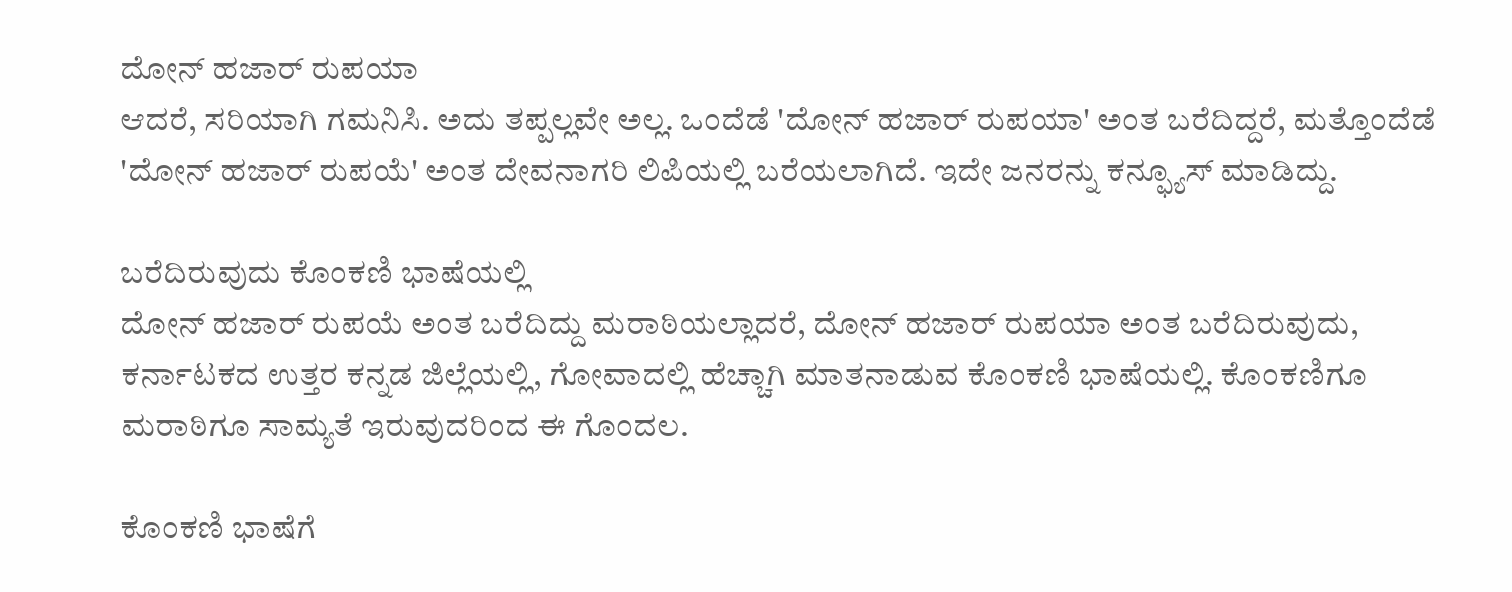ದೋನ್ ಹಜಾರ್ ರುಪಯಾ
ಆದರೆ, ಸರಿಯಾಗಿ ಗಮನಿಸಿ. ಅದು ತಪ್ಪಲ್ಲವೇ ಅಲ್ಲ. ಒಂದೆಡೆ 'ದೋನ್ ಹಜಾರ್ ರುಪಯಾ' ಅಂತ ಬರೆದಿದ್ದರೆ, ಮತ್ತೊಂದೆಡೆ 'ದೋನ್ ಹಜಾರ್ ರುಪಯೆ' ಅಂತ ದೇವನಾಗರಿ ಲಿಪಿಯಲ್ಲಿ ಬರೆಯಲಾಗಿದೆ. ಇದೇ ಜನರನ್ನು ಕನ್ಫ್ಯೂಸ್ ಮಾಡಿದ್ದು.

ಬರೆದಿರುವುದು ಕೊಂಕಣಿ ಭಾಷೆಯಲ್ಲಿ
ದೋನ್ ಹಜಾರ್ ರುಪಯೆ ಅಂತ ಬರೆದಿದ್ದು ಮರಾಠಿಯಲ್ಲಾದರೆ, ದೋನ್ ಹಜಾರ್ ರುಪಯಾ ಅಂತ ಬರೆದಿರುವುದು, ಕರ್ನಾಟಕದ ಉತ್ತರ ಕನ್ನಡ ಜಿಲ್ಲೆಯಲ್ಲಿ, ಗೋವಾದಲ್ಲಿ ಹೆಚ್ಚಾಗಿ ಮಾತನಾಡುವ ಕೊಂಕಣಿ ಭಾಷೆಯಲ್ಲಿ. ಕೊಂಕಣಿಗೂ ಮರಾಠಿಗೂ ಸಾಮ್ಯತೆ ಇರುವುದರಿಂದ ಈ ಗೊಂದಲ.

ಕೊಂಕಣಿ ಭಾಷೆಗೆ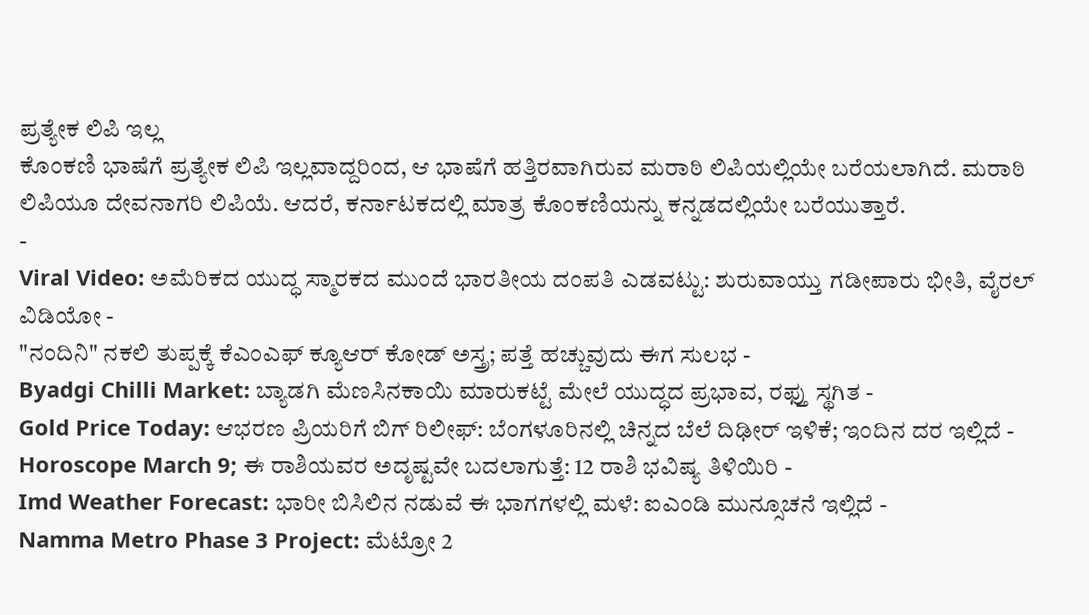ಪ್ರತ್ಯೇಕ ಲಿಪಿ ಇಲ್ಲ
ಕೊಂಕಣಿ ಭಾಷೆಗೆ ಪ್ರತ್ಯೇಕ ಲಿಪಿ ಇಲ್ಲವಾದ್ದರಿಂದ, ಆ ಭಾಷೆಗೆ ಹತ್ತಿರವಾಗಿರುವ ಮರಾಠಿ ಲಿಪಿಯಲ್ಲಿಯೇ ಬರೆಯಲಾಗಿದೆ. ಮರಾಠಿ ಲಿಪಿಯೂ ದೇವನಾಗರಿ ಲಿಪಿಯೆ. ಆದರೆ, ಕರ್ನಾಟಕದಲ್ಲಿ ಮಾತ್ರ ಕೊಂಕಣಿಯನ್ನು ಕನ್ನಡದಲ್ಲಿಯೇ ಬರೆಯುತ್ತಾರೆ.
-
Viral Video: ಅಮೆರಿಕದ ಯುದ್ಧ ಸ್ಮಾರಕದ ಮುಂದೆ ಭಾರತೀಯ ದಂಪತಿ ಎಡವಟ್ಟು: ಶುರುವಾಯ್ತು ಗಡೀಪಾರು ಭೀತಿ, ವೈರಲ್ ವಿಡಿಯೋ -
"ನಂದಿನಿ" ನಕಲಿ ತುಪ್ಪಕ್ಕೆ ಕೆಎಂಎಫ್ ಕ್ಯೂಆರ್ ಕೋಡ್ ಅಸ್ತ್ರ; ಪತ್ತೆ ಹಚ್ಚುವುದು ಈಗ ಸುಲಭ -
Byadgi Chilli Market: ಬ್ಯಾಡಗಿ ಮೆಣಸಿನಕಾಯಿ ಮಾರುಕಟ್ಟೆ ಮೇಲೆ ಯುದ್ಧದ ಪ್ರಭಾವ, ರಫ್ತು ಸ್ಥಗಿತ -
Gold Price Today: ಆಭರಣ ಪ್ರಿಯರಿಗೆ ಬಿಗ್ ರಿಲೀಫ್: ಬೆಂಗಳೂರಿನಲ್ಲಿ ಚಿನ್ನದ ಬೆಲೆ ದಿಢೀರ್ ಇಳಿಕೆ; ಇಂದಿನ ದರ ಇಲ್ಲಿದೆ -
Horoscope March 9; ಈ ರಾಶಿಯವರ ಅದೃಷ್ಟವೇ ಬದಲಾಗುತ್ತೆ: 12 ರಾಶಿ ಭವಿಷ್ಯ ತಿಳಿಯಿರಿ -
Imd Weather Forecast: ಭಾರೀ ಬಿಸಿಲಿನ ನಡುವೆ ಈ ಭಾಗಗಳಲ್ಲಿ ಮಳೆ: ಐಎಂಡಿ ಮುನ್ಸೂಚನೆ ಇಲ್ಲಿದೆ -
Namma Metro Phase 3 Project: ಮೆಟ್ರೋ 2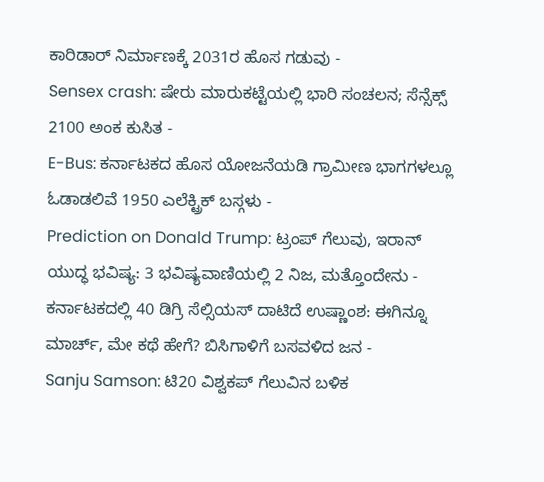ಕಾರಿಡಾರ್ ನಿರ್ಮಾಣಕ್ಕೆ 2031ರ ಹೊಸ ಗಡುವು -
Sensex crash: ಷೇರು ಮಾರುಕಟ್ಟೆಯಲ್ಲಿ ಭಾರಿ ಸಂಚಲನ; ಸೆನ್ಸೆಕ್ಸ್ 2100 ಅಂಕ ಕುಸಿತ -
E-Bus: ಕರ್ನಾಟಕದ ಹೊಸ ಯೋಜನೆಯಡಿ ಗ್ರಾಮೀಣ ಭಾಗಗಳಲ್ಲೂ ಓಡಾಡಲಿವೆ 1950 ಎಲೆಕ್ಟ್ರಿಕ್ ಬಸ್ಗಳು -
Prediction on Donald Trump: ಟ್ರಂಪ್ ಗೆಲುವು, ಇರಾನ್ ಯುದ್ಧ ಭವಿಷ್ಯ: 3 ಭವಿಷ್ಯವಾಣಿಯಲ್ಲಿ 2 ನಿಜ, ಮತ್ತೊಂದೇನು -
ಕರ್ನಾಟಕದಲ್ಲಿ 40 ಡಿಗ್ರಿ ಸೆಲ್ಸಿಯಸ್ ದಾಟಿದೆ ಉಷ್ಣಾಂಶ: ಈಗಿನ್ನೂ ಮಾರ್ಚ್, ಮೇ ಕಥೆ ಹೇಗೆ? ಬಿಸಿಗಾಳಿಗೆ ಬಸವಳಿದ ಜನ -
Sanju Samson: ಟಿ20 ವಿಶ್ವಕಪ್ ಗೆಲುವಿನ ಬಳಿಕ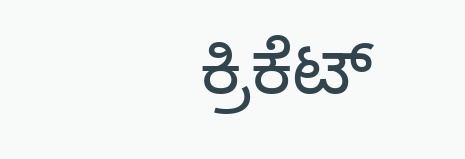ಕ್ರಿಕೆಟ್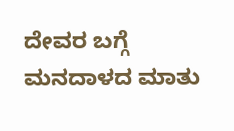ದೇವರ ಬಗ್ಗೆ ಮನದಾಳದ ಮಾತು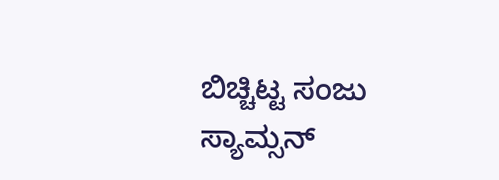ಬಿಚ್ಚಿಟ್ಟ ಸಂಜು ಸ್ಯಾಮ್ಸನ್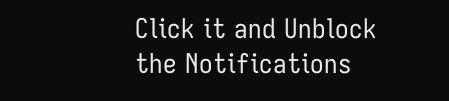Click it and Unblock the Notifications